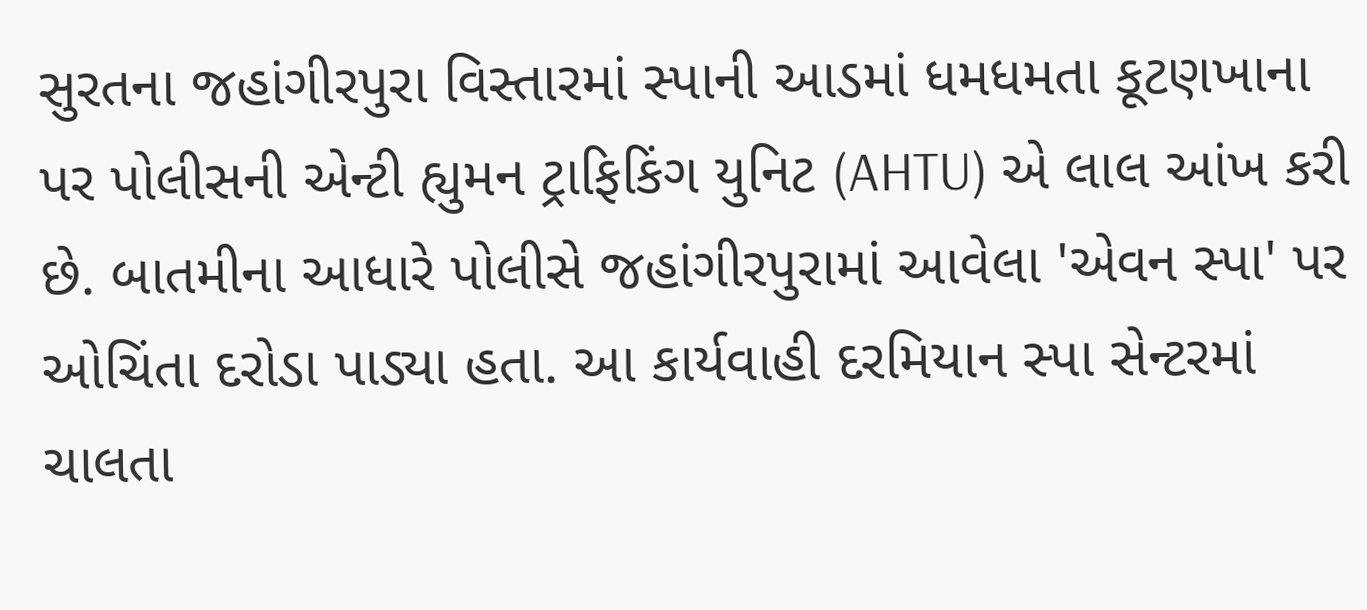સુરતના જહાંગીરપુરા વિસ્તારમાં સ્પાની આડમાં ધમધમતા કૂટણખાના પર પોલીસની એન્ટી હ્યુમન ટ્રાફિકિંગ યુનિટ (AHTU) એ લાલ આંખ કરી છે. બાતમીના આધારે પોલીસે જહાંગીરપુરામાં આવેલા 'એવન સ્પા' પર ઓચિંતા દરોડા પાડ્યા હતા. આ કાર્યવાહી દરમિયાન સ્પા સેન્ટરમાં ચાલતા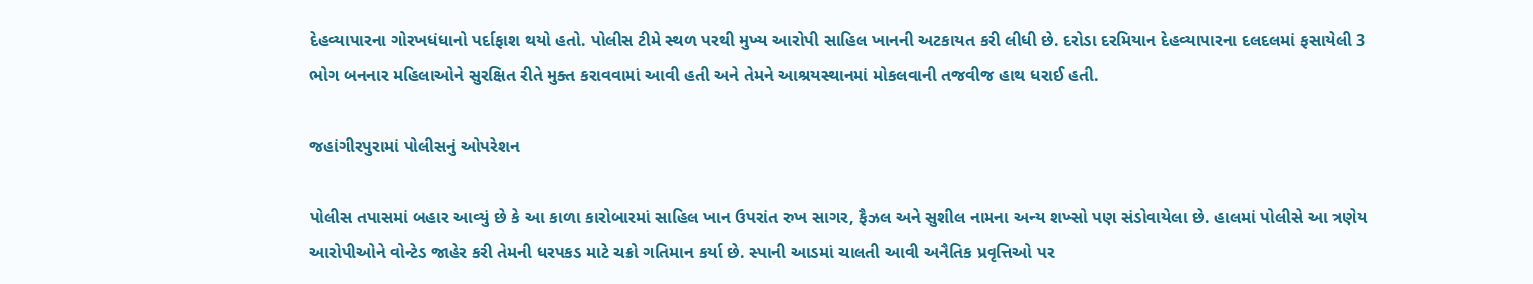દેહવ્યાપારના ગોરખધંધાનો પર્દાફાશ થયો હતો. પોલીસ ટીમે સ્થળ પરથી મુખ્ય આરોપી સાહિલ ખાનની અટકાયત કરી લીધી છે. દરોડા દરમિયાન દેહવ્યાપારના દલદલમાં ફસાયેલી 3 ભોગ બનનાર મહિલાઓને સુરક્ષિત રીતે મુક્ત કરાવવામાં આવી હતી અને તેમને આશ્રયસ્થાનમાં મોકલવાની તજવીજ હાથ ધરાઈ હતી.

જહાંગીરપુરામાં પોલીસનું ઓપરેશન

પોલીસ તપાસમાં બહાર આવ્યું છે કે આ કાળા કારોબારમાં સાહિલ ખાન ઉપરાંત રુખ સાગર, ફૈઝલ અને સુશીલ નામના અન્ય શખ્સો પણ સંડોવાયેલા છે. હાલમાં પોલીસે આ ત્રણેય આરોપીઓને વોન્ટેડ જાહેર કરી તેમની ધરપકડ માટે ચક્રો ગતિમાન કર્યા છે. સ્પાની આડમાં ચાલતી આવી અનૈતિક પ્રવૃત્તિઓ પર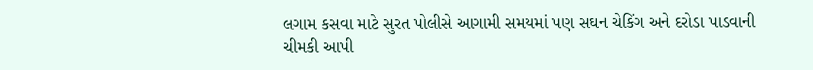લગામ કસવા માટે સુરત પોલીસે આગામી સમયમાં પણ સઘન ચેકિંગ અને દરોડા પાડવાની ચીમકી આપી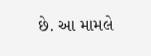છે. આ મામલે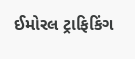ઈમોરલ ટ્રાફિકિંગ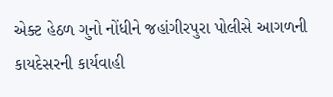એક્ટ હેઠળ ગુનો નોંધીને જહાંગીરપુરા પોલીસે આગળની કાયદેસરની કાર્યવાહી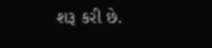શરૂ કરી છે.